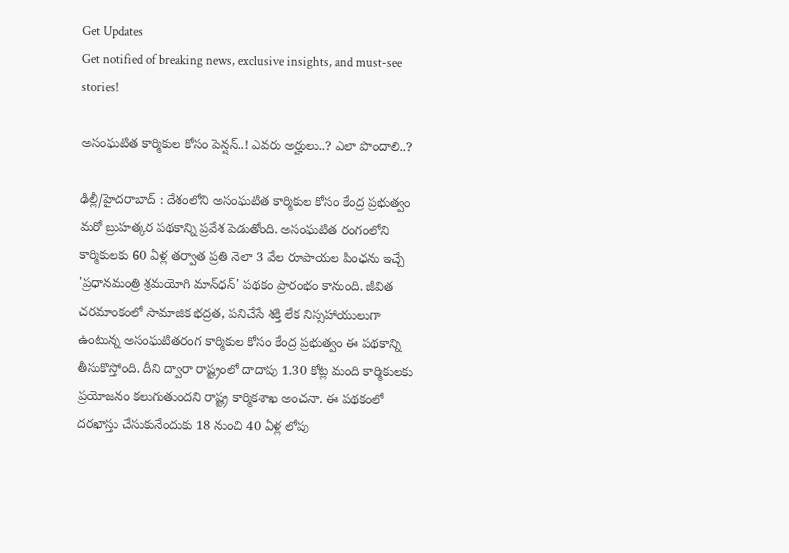Get Updates
Get notified of breaking news, exclusive insights, and must-see stories!

అసంఘ‌టిత కార్మికుల కోసం పెన్ష‌న్..! ఎవ‌రు అర్హులు..? ఎలా పొందాలి..?

ఢిల్లీ/హైద‌రాబాద్ : దేశంలోని అసంఘ‌టిత కార్మికుల కోసం కేంద్ర ప్ర‌భుత్వం మ‌రో బ్రుహ‌త్క‌ర ప‌థ‌కాన్ని ప్ర‌వేశ పెడుతోంది. అసంఘటిత రంగంలోని కార్మికులకు 60 ఏళ్ల తర్వాత ప్రతి నెలా 3 వేల రూపాయ‌ల పింఛను ఇచ్చే 'ప్రధానమంత్రి శ్రమయోగి మాన్‌ధన్‌' పథకం ప్రారంభం కానుంది. జీవిత చరమాంకంలో సామాజిక భద్రత, పనిచేసే శక్తి లేక నిస్సహాయులుగా ఉంటున్న అసంఘటితరంగ కార్మికుల కోసం కేంద్ర ప్రభుత్వం ఈ పథకాన్ని తీసుకొస్తోంది. దీని ద్వారా రాష్ట్రంలో దాదాపు 1.30 కోట్ల మంది కార్మికులకు ప్రయోజనం కలుగుతుందని రాష్ట్ర కార్మికశాఖ అంచనా. ఈ పథకంలో దరఖాస్తు చేసుకునేందుకు 18 నుంచి 40 ఏళ్ల లోపు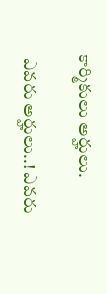కార్మికులు అర్హులు.

 ఎవరు అర్హులు..! ఎవ‌రు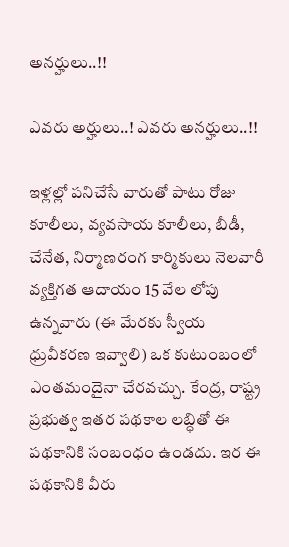అనర్హులు..!!

ఎవరు అర్హులు..! ఎవ‌రు అనర్హులు..!!

ఇళ్లల్లో పనిచేసే వారుతో పాటు రోజు కూలీలు, వ్యవసాయ కూలీలు, బీడీ, చేనేత, నిర్మాణరంగ కార్మికులు నెలవారీ వ్యక్తిగత ఆదాయం 15 వేల లోపు ఉన్నవారు (ఈ మేరకు స్వీయ ధ్రువీకరణ ఇవ్వాలి) ఒక కుటుంబంలో ఎంతమందైనా చేరవచ్చు. కేంద్ర, రాష్ట్ర ప్రభుత్వ ఇతర పథకాల లబ్ధితో ఈ ప‌థ‌కానికి సంబంధం ఉండదు. ఇర ఈ ప‌థ‌కానికి వీరు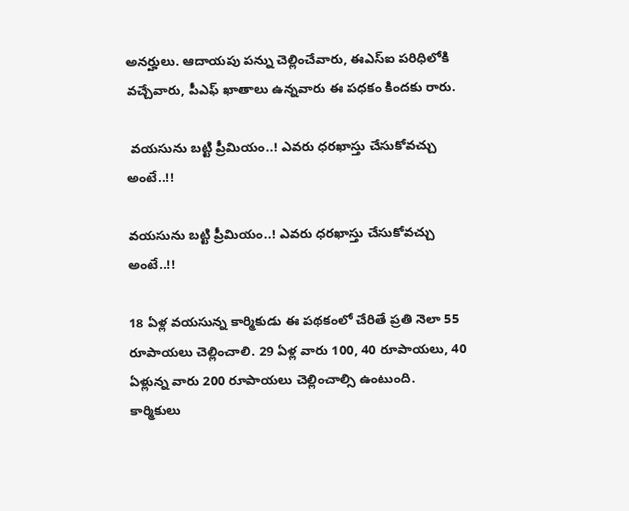అన‌ర్హులు. ఆదాయపు పన్ను చెల్లించేవారు, ఈఎస్‌ఐ పరిధిలోకి వచ్చేవారు, పీఎఫ్‌ ఖాతాలు ఉన్నవారు ఈ ప‌ధ‌కం కింద‌కు రారు.

 వయసును బట్టి ప్రీమియం..! ఎవ‌రు ధ‌ర‌ఖాస్తు చేసుకోవ‌చ్చు అంటే..!!

వయసును బట్టి ప్రీమియం..! ఎవ‌రు ధ‌ర‌ఖాస్తు చేసుకోవ‌చ్చు అంటే..!!

18 ఏళ్ల వయసున్న కార్మికుడు ఈ పథకంలో చేరితే ప్రతి నెలా 55 రూపాయ‌లు చెల్లించాలి. 29 ఏళ్ల వారు 100, 40 రూపాయ‌లు, 40 ఏళ్లున్న వారు 200 రూపాయ‌లు చెల్లించాల్సి ఉంటుంది. కార్మికులు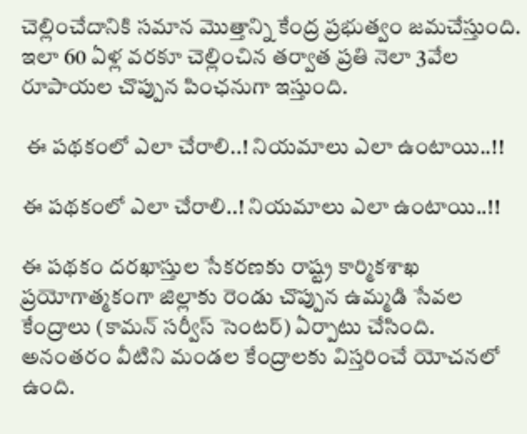చెల్లించేదానికి సమాన మొత్తాన్ని కేంద్ర ప్రభుత్వం జమచేస్తుంది. ఇలా 60 ఏళ్ల వరకూ చెల్లించిన తర్వాత ప్రతి నెలా 3వేల రూపాయ‌ల చొప్పున పింఛనుగా ఇస్తుంది.

 ఈ పథకంలో ఎలా చేరాలి..! నియ‌మాలు ఎలా ఉంటాయి..!!

ఈ పథకంలో ఎలా చేరాలి..! నియ‌మాలు ఎలా ఉంటాయి..!!

ఈ పథకం దరఖాస్తుల సేకరణకు రాష్ట్ర కార్మికశాఖ ప్రయోగాత్మకంగా జిల్లాకు రెండు చొప్పున ఉమ్మడి సేవల కేంద్రాలు (కామన్‌ సర్వీస్‌ సెంటర్‌) ఏర్పాటు చేసింది. అనంతరం వీటిని మండల కేంద్రాలకు విస్తరించే యోచనలో ఉంది.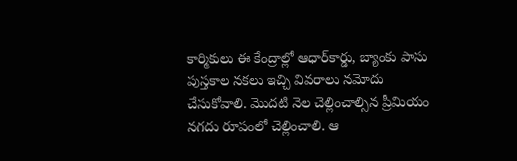కార్మికులు ఈ కేంద్రాల్లో ఆధార్‌కార్డు, బ్యాంకు పాసు పుస్తకాల నకలు ఇచ్చి వివరాలు నమోదు చేసుకోవాలి. మొదటి నెల చెల్లించాల్సిన ప్రీమియం నగదు రూపంలో చెల్లించాలి. ఆ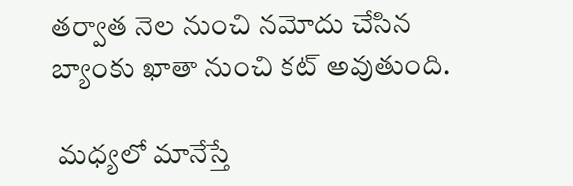తర్వాత నెల నుంచి నమోదు చేసిన బ్యాంకు ఖాతా నుంచి కట్‌ అవుతుంది.

 మధ్యలో మానేస్తే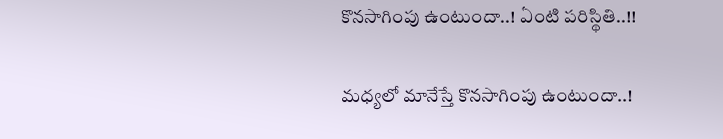కొన‌సాగింపు ఉంటుందా..! ఏంటి ప‌రిస్థితి..!!

మధ్యలో మానేస్తే కొన‌సాగింపు ఉంటుందా..!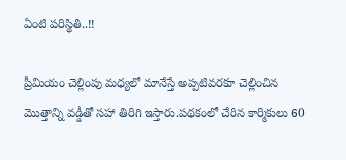ఏంటి ప‌రిస్థితి..!!

ప్రీమియం చెల్లింపు మధ్యలో మానేస్తే అప్పటివరకూ చెల్లించిన మొత్తాన్ని వడ్డీతో సహా తిరిగి ఇస్తారు.పథకంలో చేరిన కార్మికులు 60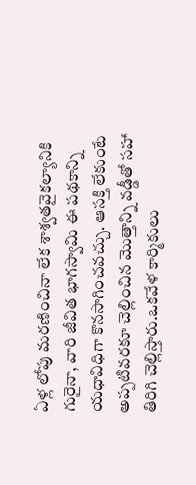ఏళ్ల లోపు మరణించినా లేక శాశ్వతవైకల్యానికి గురైనా, వారి జీవిత భాగస్వామి ఈ ప‌థ‌కాన్ని య‌ధావిధిగా కొనసాగించవచ్చు. ఆసక్తి లేకుంటే అప్పటివరకూ చెల్లించిన మొత్తాన్ని వడ్డీతో సహా తిరిగి చెల్లిస్తారు.ఒకవేళ‌ కార్మికులు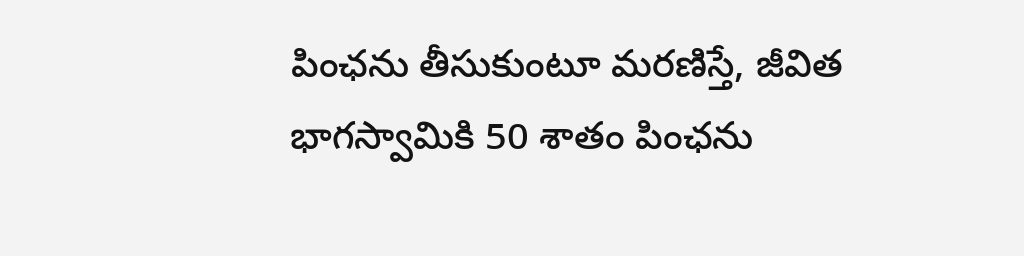పింఛను తీసుకుంటూ మరణిస్తే, జీవిత భాగస్వామికి 50 శాతం పింఛను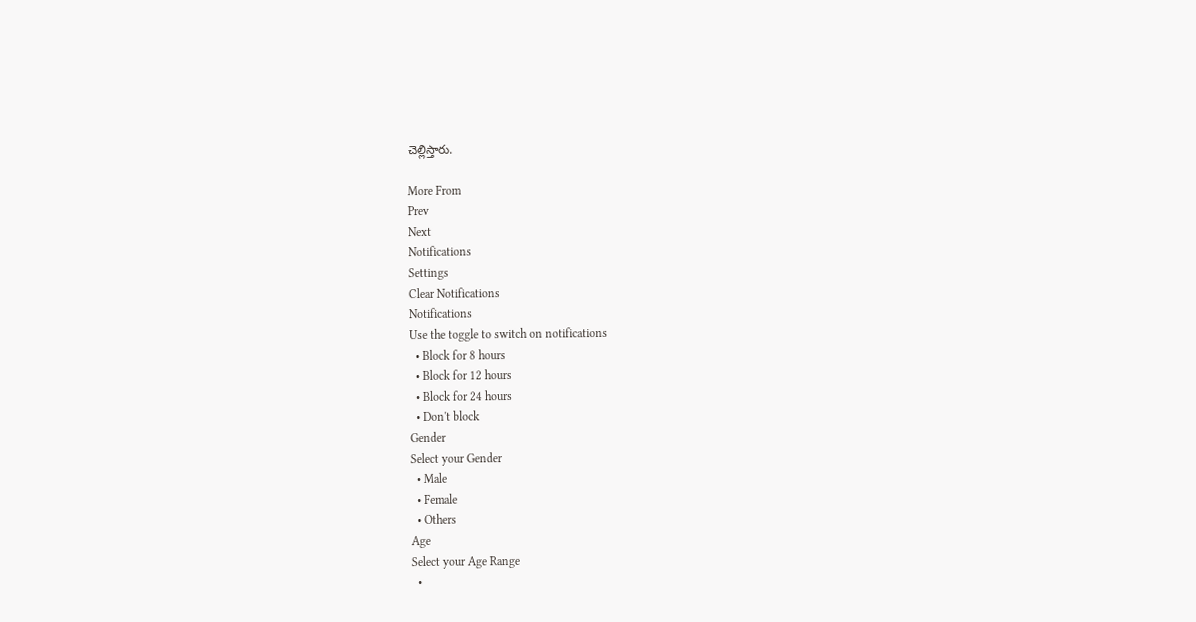చెల్లిస్తారు.

More From
Prev
Next
Notifications
Settings
Clear Notifications
Notifications
Use the toggle to switch on notifications
  • Block for 8 hours
  • Block for 12 hours
  • Block for 24 hours
  • Don't block
Gender
Select your Gender
  • Male
  • Female
  • Others
Age
Select your Age Range
  •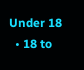Under 18
  • 18 to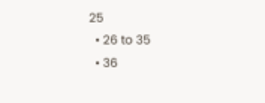25
  • 26 to 35
  • 36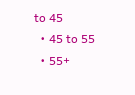to 45
  • 45 to 55
  • 55+